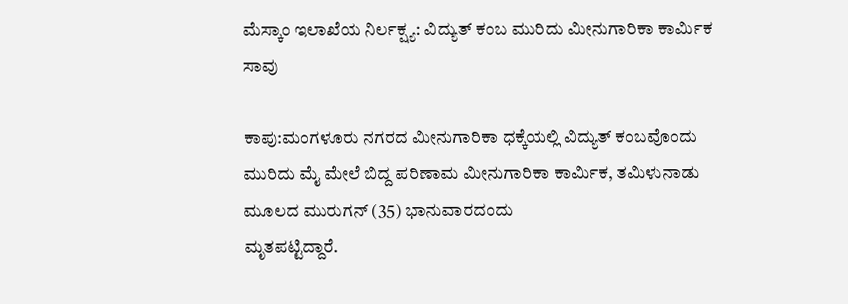ಮೆಸ್ಕಾಂ ಇಲಾಖೆಯ ನಿರ್ಲಕ್ಷ್ಯ: ವಿದ್ಯುತ್ ಕಂಬ ಮುರಿದು ಮೀನುಗಾರಿಕಾ ಕಾರ್ಮಿಕ ಸಾವು

ಕಾಪು:ಮಂಗಳೂರು ನಗರದ ಮೀನುಗಾರಿಕಾ ಧಕ್ಕೆಯಲ್ಲಿ ವಿದ್ಯುತ್ ಕಂಬವೊಂದು ಮುರಿದು ಮೈ ಮೇಲೆ ಬಿದ್ದ ಪರಿಣಾಮ ಮೀನುಗಾರಿಕಾ ಕಾರ್ಮಿಕ, ತಮಿಳುನಾಡು ಮೂಲದ ಮುರುಗನ್ (35) ಭಾನುವಾರದಂದು
ಮೃತಪಟ್ಟಿದ್ದಾರೆ.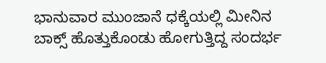ಭಾನುವಾರ ಮುಂಜಾನೆ ಧಕ್ಕೆಯಲ್ಲಿ ಮೀನಿನ ಬಾಕ್ಸ್ ಹೊತ್ತುಕೊಂಡು ಹೋಗುತ್ತಿದ್ದ ಸಂದರ್ಭ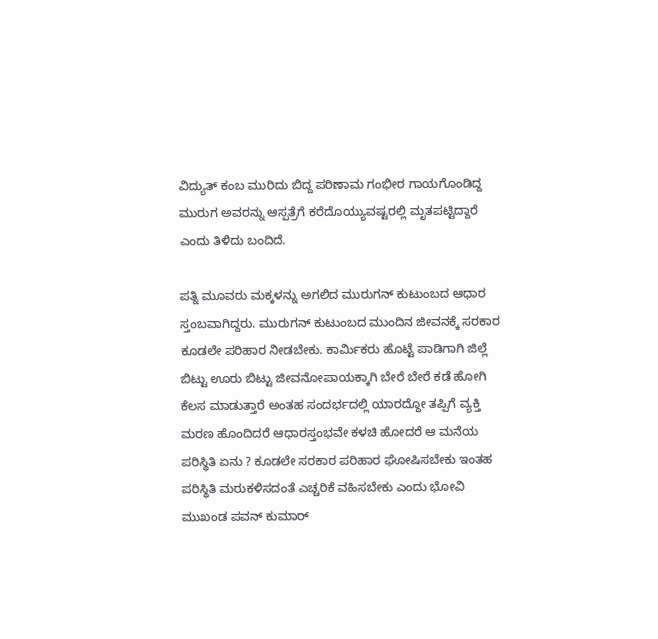ವಿದ್ಯುತ್ ಕಂಬ ಮುರಿದು ಬಿದ್ದ ಪರಿಣಾಮ ಗಂಭೀರ ಗಾಯಗೊಂಡಿದ್ದ ಮುರುಗ ಅವರನ್ನು ಆಸ್ಪತ್ರೆಗೆ ಕರೆದೊಯ್ಯುವಷ್ಟರಲ್ಲಿ ಮೃತಪಟ್ಟಿದ್ದಾರೆ ಎಂದು ತಿಳಿದು ಬಂದಿದೆ.

ಪತ್ನಿ ಮೂವರು ಮಕ್ಕಳನ್ನು ಅಗಲಿದ ಮುರುಗನ್ ಕುಟುಂಬದ ಆಧಾರ ಸ್ತಂಬವಾಗಿದ್ದರು. ಮುರುಗನ್ ಕುಟುಂಬದ ಮುಂದಿನ ಜೀವನಕ್ಕೆ ಸರಕಾರ ಕೂಡಲೇ ಪರಿಹಾರ ನೀಡಬೇಕು. ಕಾರ್ಮಿಕರು ಹೊಟ್ಟೆ ಪಾಡಿಗಾಗಿ ಜಿಲ್ಲೆ ಬಿಟ್ಟು ಊರು ಬಿಟ್ಟು ಜೀವನೋಪಾಯಕ್ಕಾಗಿ ಬೇರೆ ಬೇರೆ ಕಡೆ ಹೋಗಿ ಕೆಲಸ ಮಾಡುತ್ತಾರೆ ಅಂತಹ ಸಂದರ್ಭದಲ್ಲಿ ಯಾರದ್ದೋ ತಪ್ಪಿಗೆ ವ್ಯಕ್ತಿ ಮರಣ ಹೊಂದಿದರೆ ಆಧಾರಸ್ತಂಭವೇ ಕಳಚಿ ಹೋದರೆ ಆ ಮನೆಯ ಪರಿಸ್ಥಿತಿ ಏನು ? ಕೂಡಲೇ ಸರಕಾರ ಪರಿಹಾರ ಘೋಷಿಸಬೇಕು ಇಂತಹ ಪರಿಸ್ಥಿತಿ ಮರುಕಳಿಸದಂತೆ ಎಚ್ಚರಿಕೆ ವಹಿಸಬೇಕು ಎಂದು ಭೋವಿ ಮುಖಂಡ ಪವನ್ ಕುಮಾರ್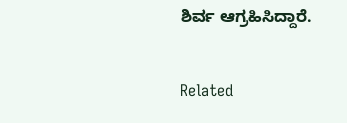ಶಿರ್ವ ಆಗ್ರಹಿಸಿದ್ದಾರೆ.

Related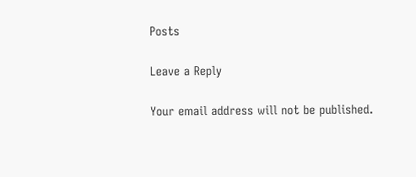Posts

Leave a Reply

Your email address will not be published.